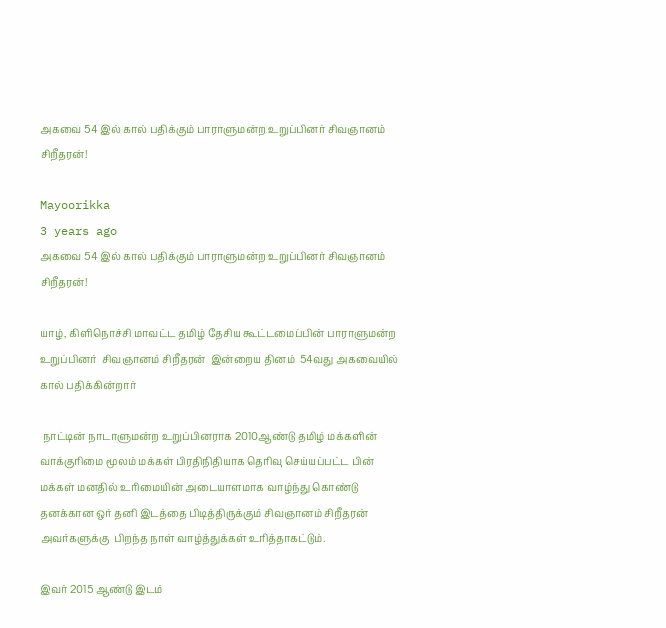அகவை 54 இல் கால் பதிக்கும் பாராளுமன்ற உறுப்பினர் சிவஞானம் சிறீதரன்!

Mayoorikka
3 years ago
அகவை 54 இல் கால் பதிக்கும் பாராளுமன்ற உறுப்பினர் சிவஞானம் சிறீதரன்!

யாழ், கிளிநொச்சி மாவட்ட தமிழ் தேசிய கூட்டமைப்பின் பாராளுமன்ற உறுப்பினர்  சிவஞானம் சிறீதரன்  இன்றைய தினம்  54வது அகவையில் கால் பதிக்கின்றார்

 நாட்டின் நாடாளுமன்ற உறுப்பினராக 2010ஆண்டு தமிழ் மக்களின் வாக்குரிமை மூலம் மக்கள் பிரதிநிதியாக தெரிவு செய்யப்பட்ட பின் மக்கள் மனதில் உரிமையின் அடையாளமாக வாழ்ந்து கொண்டு  தனக்கான ஒர் தனி இடத்தை பிடித்திருக்கும் சிவஞானம் சிறீதரன் அவர்களுக்கு  பிறந்த நாள் வாழ்த்துக்கள் உரித்தாகட்டும்.

இவர் 2015 ஆண்டு இடம்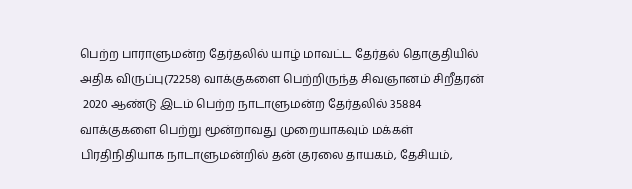பெற்ற பாராளுமன்ற தேர்தலில் யாழ் மாவட்ட தேர்தல் தொகுதியில் அதிக விருப்பு(72258) வாக்குகளை பெற்றிருந்த சிவஞானம் சிறீதரன்
 2020 ஆண்டு இடம் பெற்ற நாடாளுமன்ற தேர்தலில் 35884 வாக்குகளை பெற்று மூன்றாவது முறையாகவும் மக்கள் பிரதிநிதியாக நாடாளுமன்றில் தன் குரலை தாயகம், தேசியம்,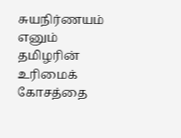சுயநிர்ணயம் எனும் தமிழரின் உரிமைக் கோசத்தை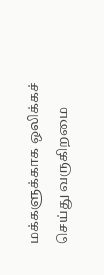மக்களுக்காக ஒலிக்கச் செய்து வருகிறமை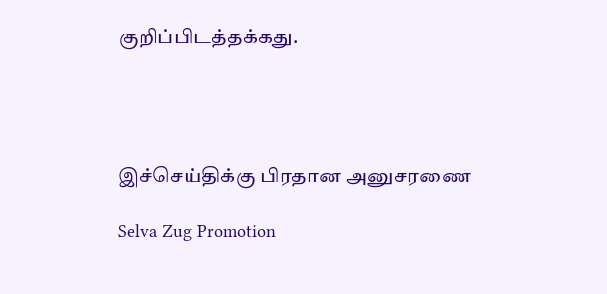குறிப்பிடத்தக்கது.




இச்செய்திக்கு பிரதான அனுசரணை

Selva Zug Promotion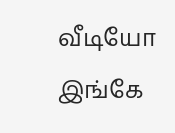வீடியோ இங்கே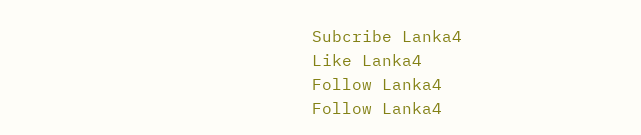Subcribe Lanka4
Like Lanka4
Follow Lanka4
Follow Lanka4